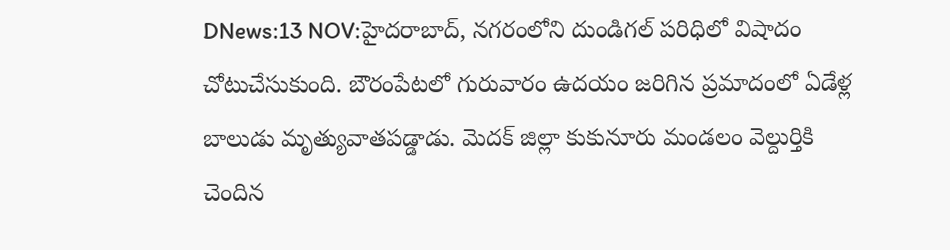DNews:13 NOV:హైదరాబాద్, నగరంలోని దుండిగల్ పరిధిలో విషాదం చోటుచేసుకుంది. బౌరంపేటలో గురువారం ఉదయం జరిగిన ప్రమాదంలో ఏడేళ్ల బాలుడు మృత్యువాతపడ్డాడు. మెదక్ జిల్లా కుకునూరు మండలం వెల్దుర్తికి చెందిన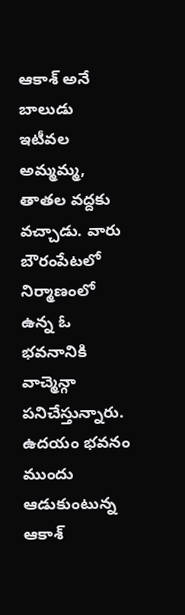ఆకాశ్ అనే బాలుడు ఇటీవల అమ్మమ్మ, తాతల వద్దకు వచ్చాడు. వారు బౌరంపేటలో నిర్మాణంలో ఉన్న ఓ భవనానికి వాచ్మెన్గా పనిచేస్తున్నారు.
ఉదయం భవనం ముందు ఆడుకుంటున్న ఆకాశ్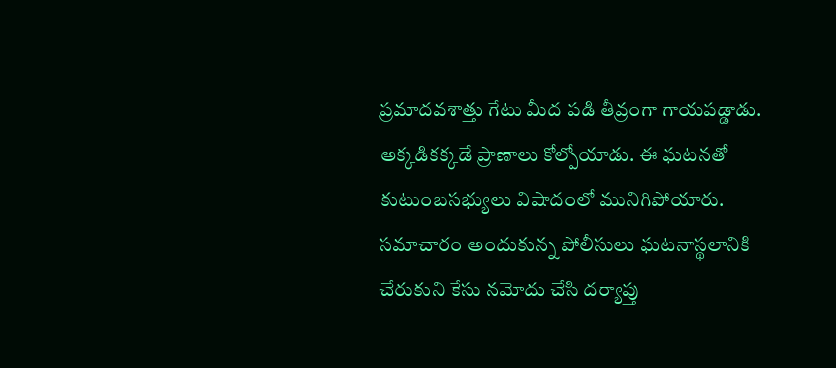ప్రమాదవశాత్తు గేటు మీద పడి తీవ్రంగా గాయపడ్డాడు. అక్కడికక్కడే ప్రాణాలు కోల్పోయాడు. ఈ ఘటనతో కుటుంబసభ్యులు విషాదంలో మునిగిపోయారు. సమాచారం అందుకున్న పోలీసులు ఘటనాస్థలానికి చేరుకుని కేసు నమోదు చేసి దర్యాప్తు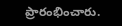ప్రారంభించారు.